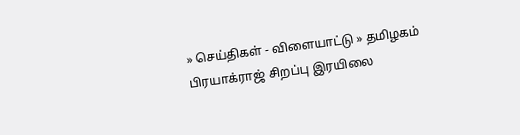» செய்திகள் - விளையாட்டு » தமிழகம்
பிரயாக்ராஜ் சிறப்பு இரயிலை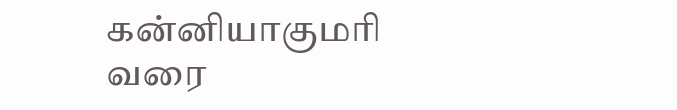கன்னியாகுமரி வரை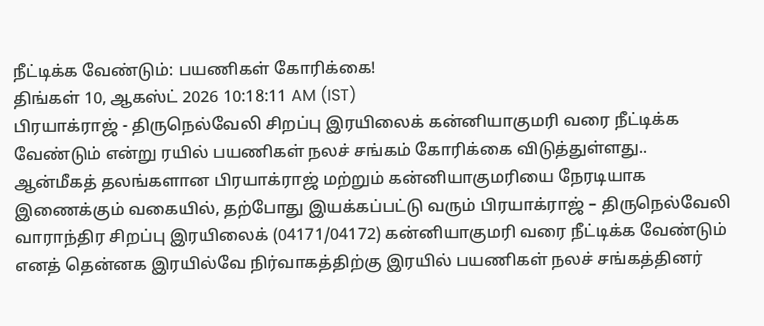நீட்டிக்க வேண்டும்: பயணிகள் கோரிக்கை!
திங்கள் 10, ஆகஸ்ட் 2026 10:18:11 AM (IST)
பிரயாக்ராஜ் - திருநெல்வேலி சிறப்பு இரயிலைக் கன்னியாகுமரி வரை நீட்டிக்க வேண்டும் என்று ரயில் பயணிகள் நலச் சங்கம் கோரிக்கை விடுத்துள்ளது..
ஆன்மீகத் தலங்களான பிரயாக்ராஜ் மற்றும் கன்னியாகுமரியை நேரடியாக இணைக்கும் வகையில், தற்போது இயக்கப்பட்டு வரும் பிரயாக்ராஜ் – திருநெல்வேலி வாராந்திர சிறப்பு இரயிலைக் (04171/04172) கன்னியாகுமரி வரை நீட்டிக்க வேண்டும் எனத் தென்னக இரயில்வே நிர்வாகத்திற்கு இரயில் பயணிகள் நலச் சங்கத்தினர்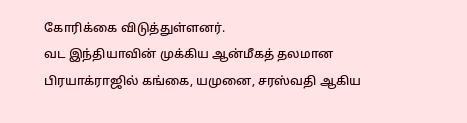கோரிக்கை விடுத்துள்ளனர்.
வட இந்தியாவின் முக்கிய ஆன்மீகத் தலமான பிரயாக்ராஜில் கங்கை, யமுனை, சரஸ்வதி ஆகிய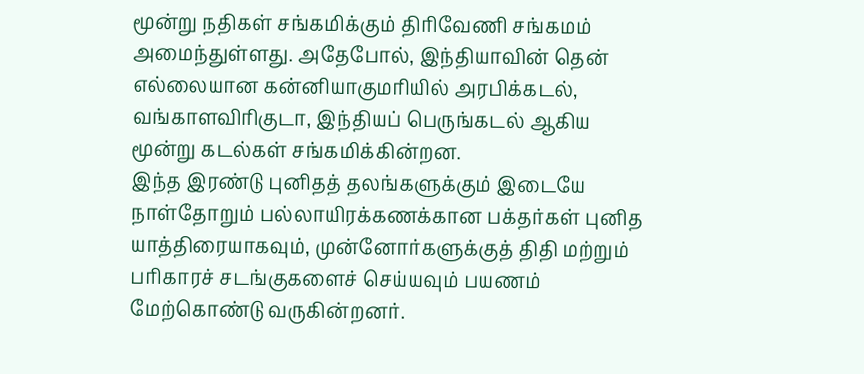மூன்று நதிகள் சங்கமிக்கும் திரிவேணி சங்கமம் அமைந்துள்ளது. அதேபோல், இந்தியாவின் தென் எல்லையான கன்னியாகுமரியில் அரபிக்கடல், வங்காளவிரிகுடா, இந்தியப் பெருங்கடல் ஆகிய மூன்று கடல்கள் சங்கமிக்கின்றன.
இந்த இரண்டு புனிதத் தலங்களுக்கும் இடையே நாள்தோறும் பல்லாயிரக்கணக்கான பக்தர்கள் புனித யாத்திரையாகவும், முன்னோர்களுக்குத் திதி மற்றும் பரிகாரச் சடங்குகளைச் செய்யவும் பயணம் மேற்கொண்டு வருகின்றனர்.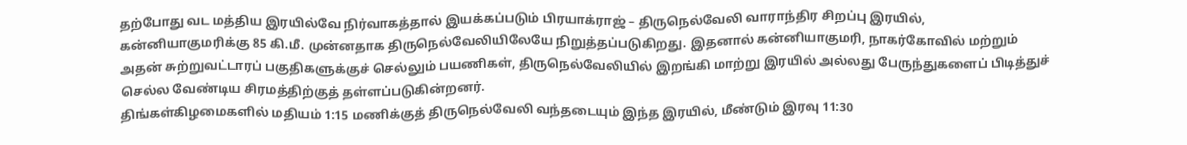தற்போது வட மத்திய இரயில்வே நிர்வாகத்தால் இயக்கப்படும் பிரயாக்ராஜ் – திருநெல்வேலி வாராந்திர சிறப்பு இரயில், கன்னியாகுமரிக்கு 85 கி.மீ. முன்னதாக திருநெல்வேலியிலேயே நிறுத்தப்படுகிறது. இதனால் கன்னியாகுமரி, நாகர்கோவில் மற்றும் அதன் சுற்றுவட்டாரப் பகுதிகளுக்குச் செல்லும் பயணிகள், திருநெல்வேலியில் இறங்கி மாற்று இரயில் அல்லது பேருந்துகளைப் பிடித்துச் செல்ல வேண்டிய சிரமத்திற்குத் தள்ளப்படுகின்றனர்.
திங்கள்கிழமைகளில் மதியம் 1:15 மணிக்குத் திருநெல்வேலி வந்தடையும் இந்த இரயில், மீண்டும் இரவு 11:30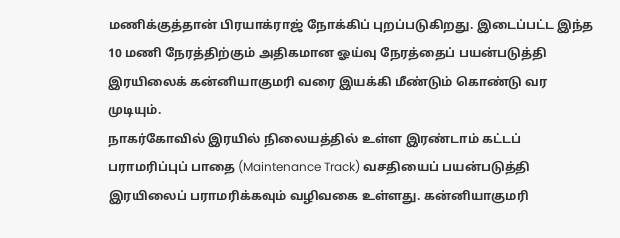மணிக்குத்தான் பிரயாக்ராஜ் நோக்கிப் புறப்படுகிறது. இடைப்பட்ட இந்த 10 மணி நேரத்திற்கும் அதிகமான ஓய்வு நேரத்தைப் பயன்படுத்தி இரயிலைக் கன்னியாகுமரி வரை இயக்கி மீண்டும் கொண்டு வர முடியும்.
நாகர்கோவில் இரயில் நிலையத்தில் உள்ள இரண்டாம் கட்டப் பராமரிப்புப் பாதை (Maintenance Track) வசதியைப் பயன்படுத்தி இரயிலைப் பராமரிக்கவும் வழிவகை உள்ளது. கன்னியாகுமரி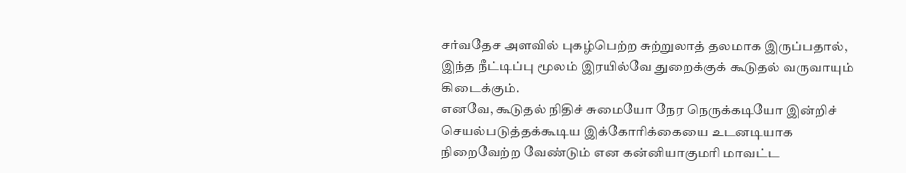சர்வதேச அளவில் புகழ்பெற்ற சுற்றுலாத் தலமாக இருப்பதால், இந்த நீட்டிப்பு மூலம் இரயில்வே துறைக்குக் கூடுதல் வருவாயும் கிடைக்கும்.
எனவே, கூடுதல் நிதிச் சுமையோ நேர நெருக்கடியோ இன்றிச் செயல்படுத்தக்கூடிய இக்கோரிக்கையை உடனடியாக நிறைவேற்ற வேண்டும் என கன்னியாகுமரி மாவட்ட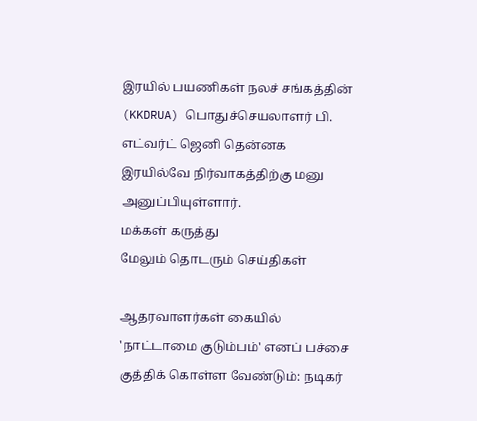இரயில் பயணிகள் நலச் சங்கத்தின் (KKDRUA) பொதுச்செயலாளர் பி. எட்வர்ட் ஜெனி தென்னக இரயில்வே நிர்வாகத்திற்கு மனு அனுப்பியுள்ளார்.
மக்கள் கருத்து
மேலும் தொடரும் செய்திகள்

ஆதரவாளர்கள் கையில் 'நாட்டாமை குடும்பம்' எனப் பச்சை குத்திக் கொள்ள வேண்டும்: நடிகர்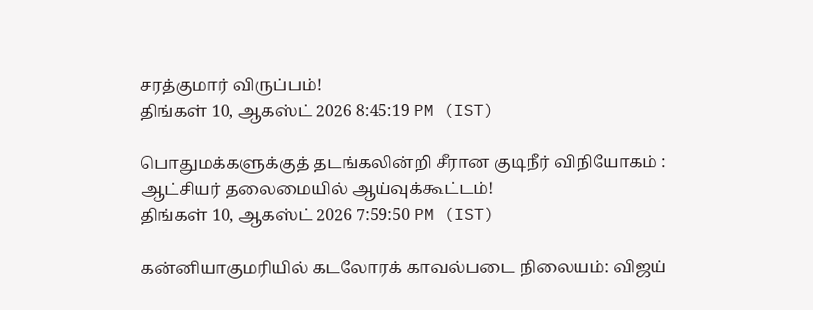சரத்குமார் விருப்பம்!
திங்கள் 10, ஆகஸ்ட் 2026 8:45:19 PM (IST)

பொதுமக்களுக்குத் தடங்கலின்றி சீரான குடிநீர் விநியோகம் : ஆட்சியர் தலைமையில் ஆய்வுக்கூட்டம்!
திங்கள் 10, ஆகஸ்ட் 2026 7:59:50 PM (IST)

கன்னியாகுமரியில் கடலோரக் காவல்படை நிலையம்: விஜய்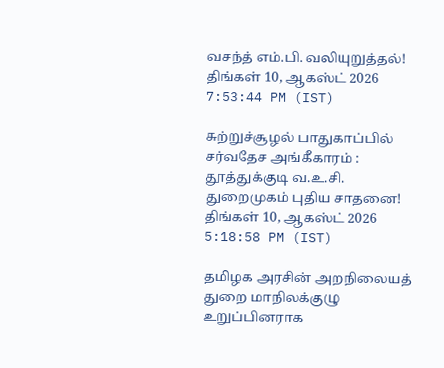வசந்த் எம்.பி. வலியுறுத்தல்!
திங்கள் 10, ஆகஸ்ட் 2026 7:53:44 PM (IST)

சுற்றுச்சூழல் பாதுகாப்பில் சர்வதேச அங்கீகாரம் : தூத்துக்குடி வ.உ.சி. துறைமுகம் புதிய சாதனை!
திங்கள் 10, ஆகஸ்ட் 2026 5:18:58 PM (IST)

தமிழக அரசின் அறநிலையத் துறை மாநிலக்குழு உறுப்பினராக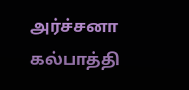அர்ச்சனா கல்பாத்தி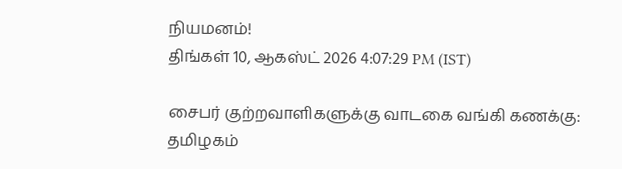நியமனம்!
திங்கள் 10, ஆகஸ்ட் 2026 4:07:29 PM (IST)

சைபர் குற்றவாளிகளுக்கு வாடகை வங்கி கணக்கு: தமிழகம்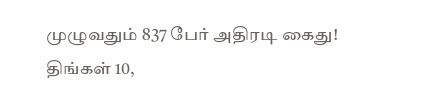முழுவதும் 837 பேர் அதிரடி கைது!
திங்கள் 10,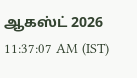ஆகஸ்ட் 2026 11:37:07 AM (IST)